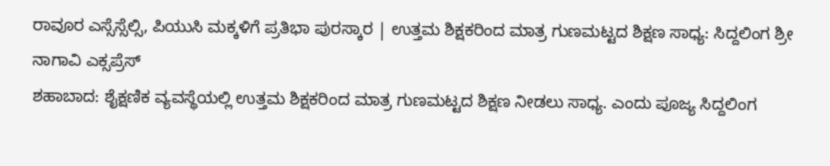ರಾವೂರ ಎಸ್ಸೆಸ್ಸೆಲ್ಸಿ, ಪಿಯುಸಿ ಮಕ್ಕಳಿಗೆ ಪ್ರತಿಭಾ ಪುರಸ್ಕಾರ | ಉತ್ತಮ ಶಿಕ್ಷಕರಿಂದ ಮಾತ್ರ ಗುಣಮಟ್ಟದ ಶಿಕ್ಷಣ ಸಾಧ್ಯ: ಸಿದ್ದಲಿಂಗ ಶ್ರೀ
ನಾಗಾವಿ ಎಕ್ಸಪ್ರೆಸ್
ಶಹಾಬಾದ: ಶೈಕ್ಷಣಿಕ ವ್ಯವಸ್ಥೆಯಲ್ಲಿ ಉತ್ತಮ ಶಿಕ್ಷಕರಿಂದ ಮಾತ್ರ ಗುಣಮಟ್ಟದ ಶಿಕ್ಷಣ ನೀಡಲು ಸಾಧ್ಯ. ಎಂದು ಪೂಜ್ಯ ಸಿದ್ದಲಿಂಗ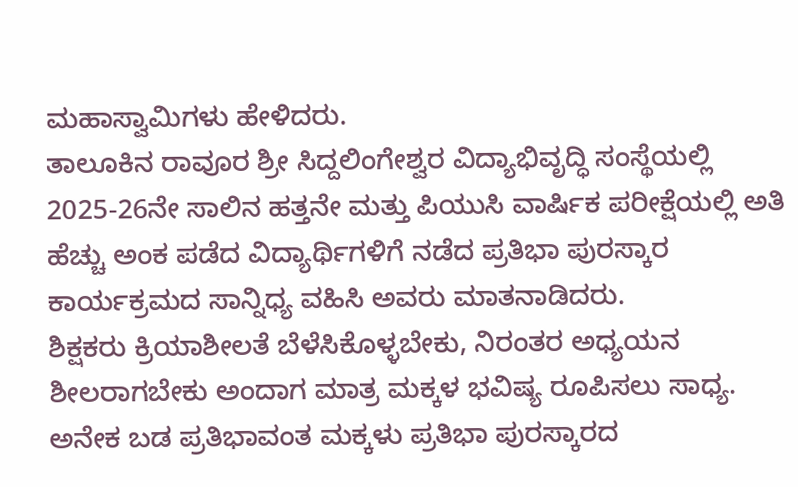ಮಹಾಸ್ವಾಮಿಗಳು ಹೇಳಿದರು.
ತಾಲೂಕಿನ ರಾವೂರ ಶ್ರೀ ಸಿದ್ದಲಿಂಗೇಶ್ವರ ವಿದ್ಯಾಭಿವೃದ್ಧಿ ಸಂಸ್ಥೆಯಲ್ಲಿ 2025-26ನೇ ಸಾಲಿನ ಹತ್ತನೇ ಮತ್ತು ಪಿಯುಸಿ ವಾರ್ಷಿಕ ಪರೀಕ್ಷೆಯಲ್ಲಿ ಅತಿ ಹೆಚ್ಚು ಅಂಕ ಪಡೆದ ವಿದ್ಯಾರ್ಥಿಗಳಿಗೆ ನಡೆದ ಪ್ರತಿಭಾ ಪುರಸ್ಕಾರ ಕಾರ್ಯಕ್ರಮದ ಸಾನ್ನಿಧ್ಯ ವಹಿಸಿ ಅವರು ಮಾತನಾಡಿದರು.
ಶಿಕ್ಷಕರು ಕ್ರಿಯಾಶೀಲತೆ ಬೆಳೆಸಿಕೊಳ್ಳಬೇಕು, ನಿರಂತರ ಅಧ್ಯಯನ ಶೀಲರಾಗಬೇಕು ಅಂದಾಗ ಮಾತ್ರ ಮಕ್ಕಳ ಭವಿಷ್ಯ ರೂಪಿಸಲು ಸಾಧ್ಯ. ಅನೇಕ ಬಡ ಪ್ರತಿಭಾವಂತ ಮಕ್ಕಳು ಪ್ರತಿಭಾ ಪುರಸ್ಕಾರದ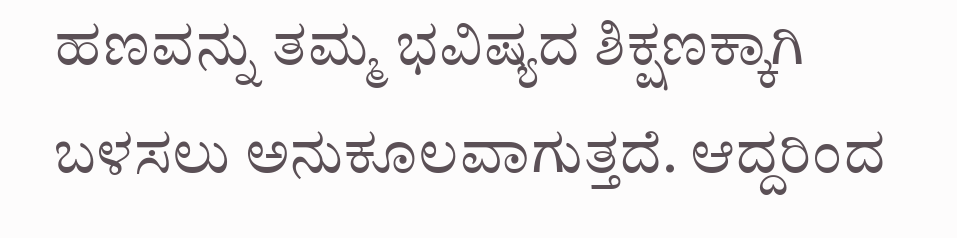ಹಣವನ್ನು ತಮ್ಮ ಭವಿಷ್ಯದ ಶಿಕ್ಷಣಕ್ಕಾಗಿ ಬಳಸಲು ಅನುಕೂಲವಾಗುತ್ತದೆ. ಆದ್ದರಿಂದ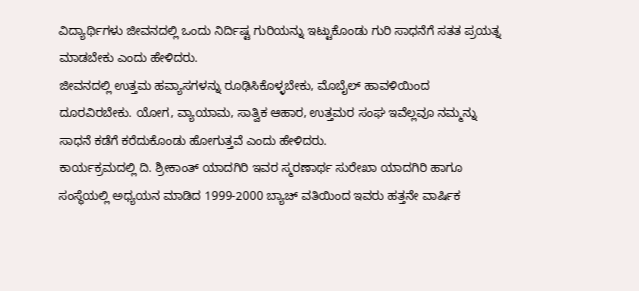ವಿದ್ಯಾರ್ಥಿಗಳು ಜೀವನದಲ್ಲಿ ಒಂದು ನಿರ್ದಿಷ್ಟ ಗುರಿಯನ್ನು ಇಟ್ಟುಕೊಂಡು ಗುರಿ ಸಾಧನೆಗೆ ಸತತ ಪ್ರಯತ್ನ ಮಾಡಬೇಕು ಎಂದು ಹೇಳಿದರು.
ಜೀವನದಲ್ಲಿ ಉತ್ತಮ ಹವ್ಯಾಸಗಳನ್ನು ರೂಢಿಸಿಕೊಳ್ಳಬೇಕು, ಮೊಬೈಲ್ ಹಾವಳಿಯಿಂದ ದೂರವಿರಬೇಕು. ಯೋಗ, ವ್ಯಾಯಾಮ, ಸಾತ್ವಿಕ ಆಹಾರ, ಉತ್ತಮರ ಸಂಘ ಇವೆಲ್ಲವೂ ನಮ್ಮನ್ನು ಸಾಧನೆ ಕಡೆಗೆ ಕರೆದುಕೊಂಡು ಹೋಗುತ್ತವೆ ಎಂದು ಹೇಳಿದರು.
ಕಾರ್ಯಕ್ರಮದಲ್ಲಿ ದಿ. ಶ್ರೀಕಾಂತ್ ಯಾದಗಿರಿ ಇವರ ಸ್ಮರಣಾರ್ಥ ಸುರೇಖಾ ಯಾದಗಿರಿ ಹಾಗೂ ಸಂಸ್ಥೆಯಲ್ಲಿ ಅಧ್ಯಯನ ಮಾಡಿದ 1999-2000 ಬ್ಯಾಚ್ ವತಿಯಿಂದ ಇವರು ಹತ್ತನೇ ವಾರ್ಷಿಕ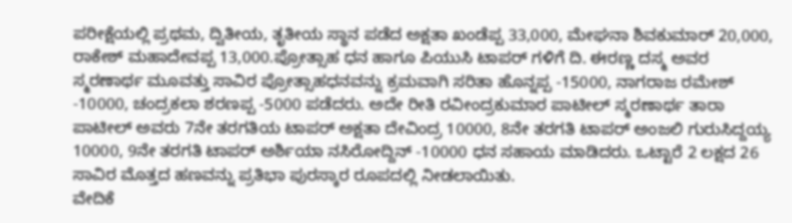ಪರೀಕ್ಷೆಯಲ್ಲಿ ಪ್ರಥಮ, ದ್ವಿತೀಯ, ತೃತೀಯ ಸ್ಥಾನ ಪಡೆದ ಅಕ್ಷತಾ ಖಂಡೆಪ್ಪ 33,000, ಮೇಘನಾ ಶಿವಕುಮಾರ್ 20,000, ರಾಕೇಶ್ ಮಹಾದೇವಪ್ಪ 13,000.ಪ್ರೋತ್ಸಾಹ ಧನ ಹಾಗೂ ಪಿಯುಸಿ ಟಾಪರ್ ಗಳಿಗೆ ದಿ. ಈರಣ್ಣ ದಸ್ಮ ಅವರ ಸ್ಮರಣಾರ್ಥ ಮೂವತ್ತು ಸಾವಿರ ಪ್ರೋತ್ಸಾಹಧನವನ್ನು ಕ್ರಮವಾಗಿ ಸರಿತಾ ಹೊನ್ನಪ್ಪ -15000, ನಾಗರಾಜ ರಮೇಶ್ -10000, ಚಂದ್ರಕಲಾ ಶರಣಪ್ಪ -5000 ಪಡೆದರು. ಅದೇ ರೀತಿ ರವೀಂದ್ರಕುಮಾರ ಪಾಟೀಲ್ ಸ್ಮರಣಾರ್ಥ ತಾರಾ ಪಾಟೀಲ್ ಅವರು 7ನೇ ತರಗತಿಯ ಟಾಪರ್ ಅಕ್ಷತಾ ದೇವಿಂದ್ರ 10000, 8ನೇ ತರಗತಿ ಟಾಪರ್ ಅಂಜಲಿ ಗುರುಸಿದ್ದಯ್ಯ 10000, 9ನೇ ತರಗತಿ ಟಾಪರ್ ಅರ್ಶಿಯಾ ನಸಿರೋದ್ದಿನ್ -10000 ಧನ ಸಹಾಯ ಮಾಡಿದರು. ಒಟ್ಟಾರೆ 2 ಲಕ್ಷದ 26 ಸಾವಿರ ಮೊತ್ತದ ಹಣವನ್ನು ಪ್ರತಿಭಾ ಪುರಸ್ಕಾರ ರೂಪದಲ್ಲಿ ನೀಡಲಾಯಿತು.
ವೇದಿಕೆ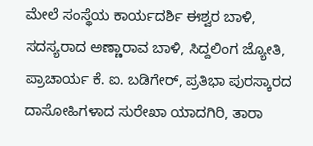ಮೇಲೆ ಸಂಸ್ಥೆಯ ಕಾರ್ಯದರ್ಶಿ ಈಶ್ವರ ಬಾಳಿ, ಸದಸ್ಯರಾದ ಅಣ್ಣಾರಾವ ಬಾಳಿ, ಸಿದ್ದಲಿಂಗ ಜ್ಯೋತಿ, ಪ್ರಾಚಾರ್ಯ ಕೆ. ಐ. ಬಡಿಗೇರ್, ಪ್ರತಿಭಾ ಪುರಸ್ಕಾರದ ದಾಸೋಹಿಗಳಾದ ಸುರೇಖಾ ಯಾದಗಿರಿ, ತಾರಾ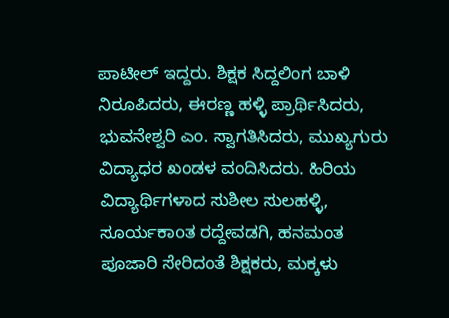ಪಾಟೀಲ್ ಇದ್ದರು. ಶಿಕ್ಷಕ ಸಿದ್ದಲಿಂಗ ಬಾಳಿ ನಿರೂಪಿದರು, ಈರಣ್ಣ ಹಳ್ಳಿ ಪ್ರಾರ್ಥಿಸಿದರು, ಭುವನೇಶ್ವರಿ ಎಂ. ಸ್ವಾಗತಿಸಿದರು, ಮುಖ್ಯಗುರು ವಿದ್ಯಾಧರ ಖಂಡಳ ವಂದಿಸಿದರು. ಹಿರಿಯ ವಿದ್ಯಾರ್ಥಿಗಳಾದ ಸುಶೀಲ ಸುಲಹಳ್ಳಿ, ಸೂರ್ಯಕಾoತ ರದ್ದೇವಡಗಿ, ಹನಮಂತ ಪೂಜಾರಿ ಸೇರಿದಂತೆ ಶಿಕ್ಷಕರು, ಮಕ್ಕಳು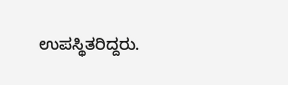ಉಪಸ್ಥಿತರಿದ್ದರು.